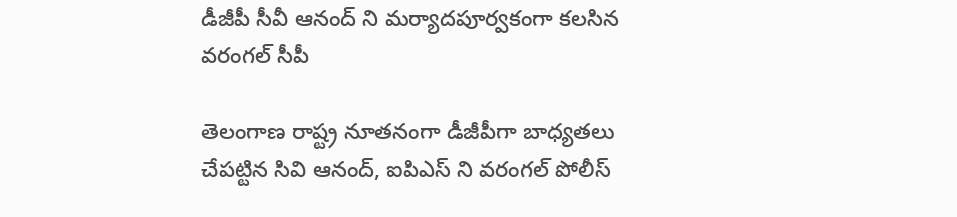డీజీపీ సీవీ ఆనంద్ ని మర్యాదపూర్వకంగా కలసిన వరంగల్ సీపీ

తెలంగాణ రాష్ట్ర నూతనంగా డీజీపీగా బాధ్యతలు చేపట్టిన సివి ఆనంద్, ఐపిఎస్ ని వరంగల్ పోలీస్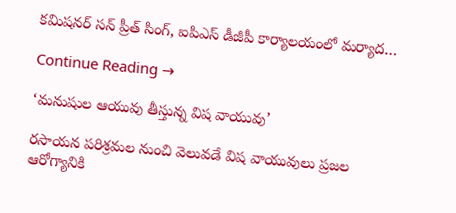కమిషనర్ సన్ ప్రీత్ సింగ్, ఐపిఎస్ డీజీపీ కార్యాలయంలో మర్యాద…

Continue Reading →

‘మనుషుల ఆయువు తీస్తున్న విష వాయువు’

రసాయన పరిశ్రమల నుంచి వెలువడే విష వాయువులు ప్రజల ఆరోగ్యానికి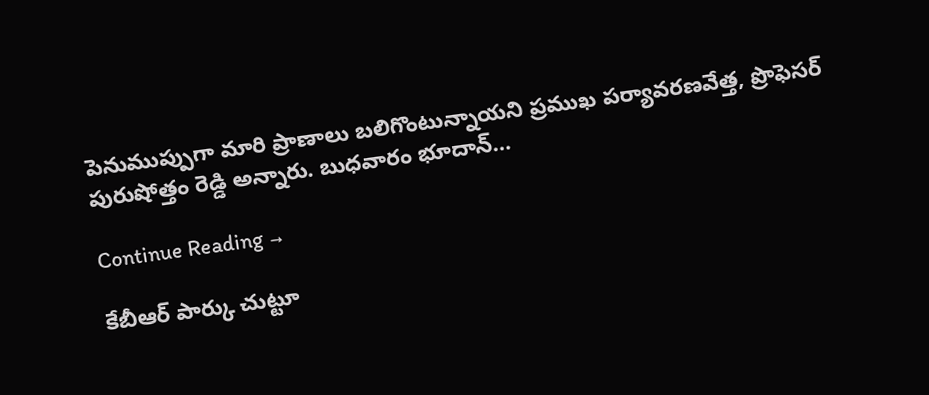పెనుముప్పుగా మారి ప్రాణాలు బలిగొంటున్నాయ‌ని ప్రముఖ పర్యావరణవేత్త, ప్రొఫెసర్ పురుషోత్తం రెడ్డి అన్నారు. బుధవారం భూదాన్…

Continue Reading →

కేబీఆర్‌ పార్కు చుట్టూ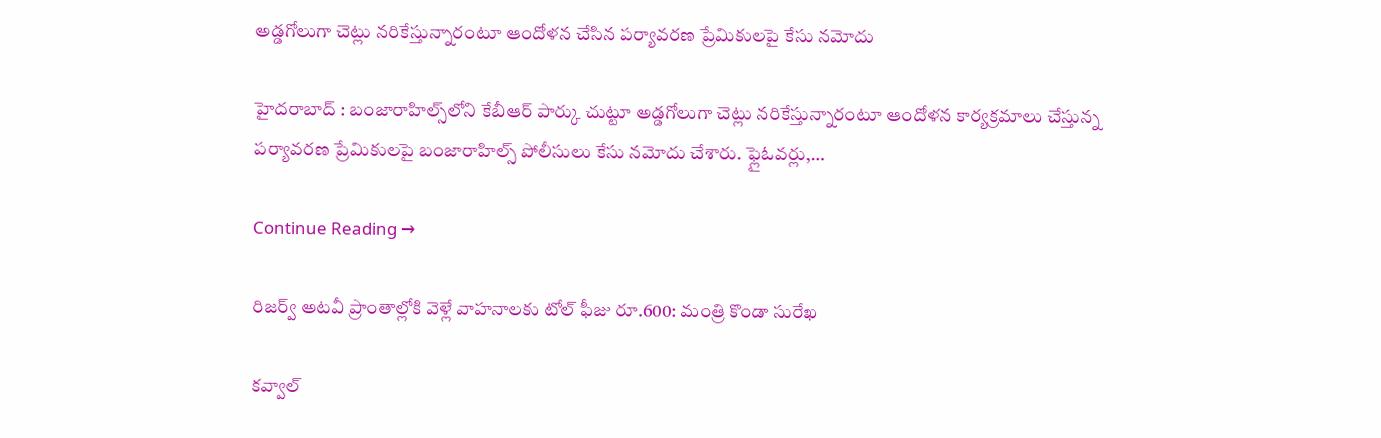అడ్డగోలుగా చెట్లు నరికేస్తున్నారంటూ ఆందోళన చేసిన పర్యావరణ ప్రేమికులపై కేసు నమోదు

హైదరాబాద్ : బంజారాహిల్స్‌లోని కేబీఆర్‌ పార్కు చుట్టూ అడ్డగోలుగా చెట్లు నరికేస్తున్నారంటూ ఆందోళన కార్యక్రమాలు చేస్తున్న పర్యావరణ ప్రేమికులపై బంజారాహిల్స్‌ పోలీసులు కేసు నమోదు చేశారు. ఫ్లైఓవర్లు,…

Continue Reading →

రిజర్వ్‌ అటవీ ప్రాంతాల్లోకి వెళ్లే వాహనాలకు టోల్‌ ఫీజు రూ.600: మంత్రి కొండా సురేఖ

కవ్వాల్‌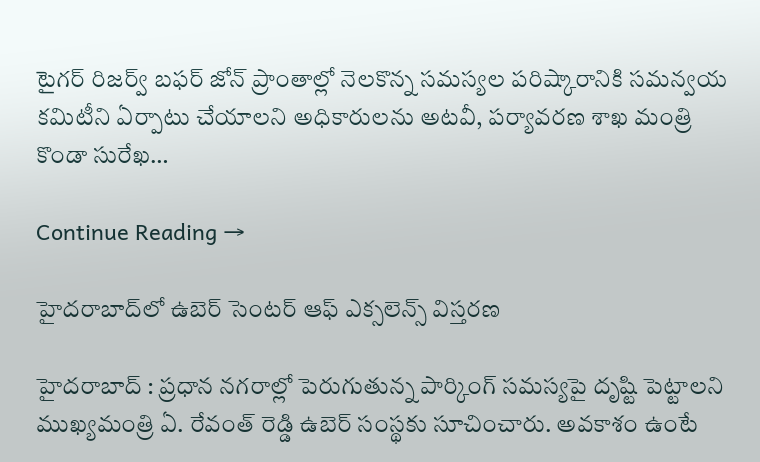టైగర్‌ రిజర్వ్‌ బఫర్‌ జోన్‌ ప్రాంతాల్లో నెలకొన్న సమస్యల పరిష్కారానికి సమన్వయ కమిటీని ఏర్పాటు చేయాలని అధికారులను అటవీ, పర్యావరణ శాఖ మంత్రి కొండా సురేఖ…

Continue Reading →

హైదరాబాద్‌లో ఉబెర్ సెంటర్ ఆఫ్ ఎక్సలెన్స్ విస్తరణ

హైదరాబాద్ : ప్రధాన నగరాల్లో పెరుగుతున్న పార్కింగ్ సమస్యపై దృష్టి పెట్టాలని ముఖ్యమంత్రి ఏ. రేవంత్ రెడ్డి ఉబెర్ సంస్థకు సూచించారు. అవకాశం ఉంటే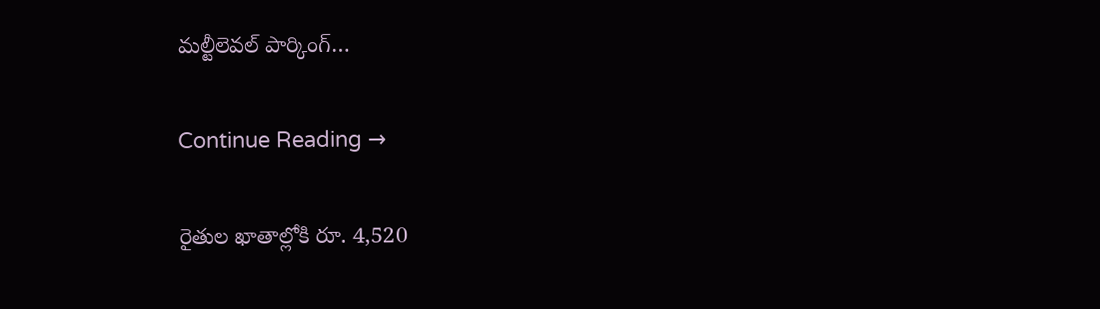మల్టీలెవల్ పార్కింగ్…

Continue Reading →

రైతుల ఖాతాల్లోకి రూ. 4,520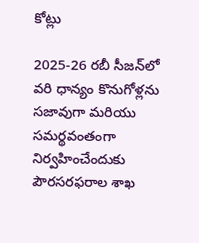కోట్లు

2025-26 రబీ సీజన్‌లో వరి ధాన్యం కొనుగోళ్లను సజావుగా మరియు సమర్థవంతంగా నిర్వహించేందుకు పౌరసరఫరాల శాఖ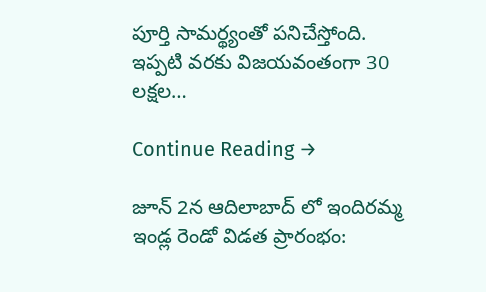పూర్తి సామర్థ్యంతో పనిచేస్తోంది. ఇప్పటి వరకు విజయవంతంగా 30 లక్షల…

Continue Reading →

జూన్ 2న ఆదిలాబాద్ లో ఇందిరమ్మ ఇండ్ల రెండో విడత ప్రారంభం: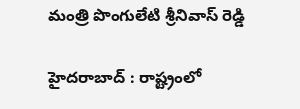మంత్రి పొంగులేటి శ్రీనివాస్ రెడ్డి

హైదరాబాద్ : రాష్ట్రంలో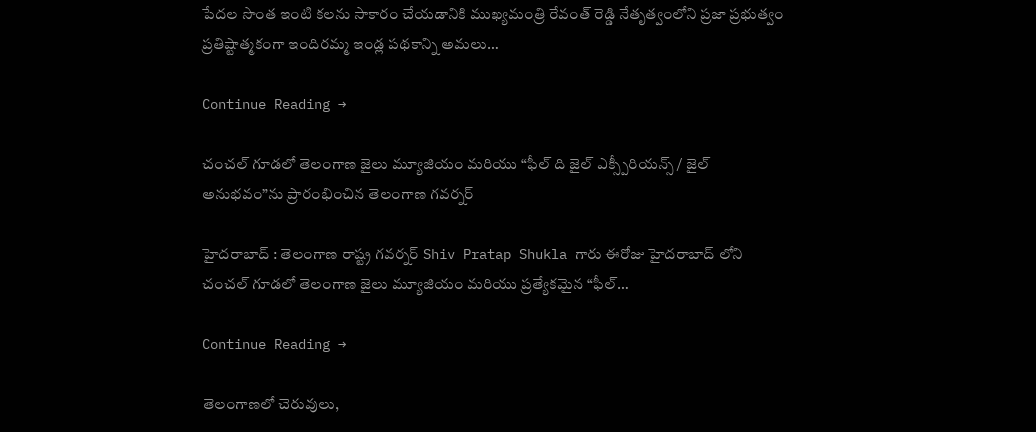పేదల సొంత ఇంటి కలను సాకారం చేయడానికి ముఖ్యమంత్రి రేవంత్ రెడ్డి నేతృత్వంలోని ప్రజా ప్రభుత్వం ప్రతిష్టాత్మకంగా ఇందిరమ్మ ఇండ్ల పథకాన్ని అమలు…

Continue Reading →

చంచల్ గూడలో తెలంగాణ జైలు మ్యూజియం మరియు “ఫీల్ ది జైల్ ఎక్స్పీరియన్స్ / జైల్ అనుభవం”ను ప్రారంభించిన తెలంగాణ గవర్నర్

హైదరాబాద్ : తెలంగాణ రాష్ట్ర గవర్నర్ Shiv Pratap Shukla గారు ఈరోజు హైదరాబాద్ లోని చంచల్ గూడలో తెలంగాణ జైలు మ్యూజియం మరియు ప్రత్యేకమైన “ఫీల్…

Continue Reading →

తెలంగాణలో చెరువులు,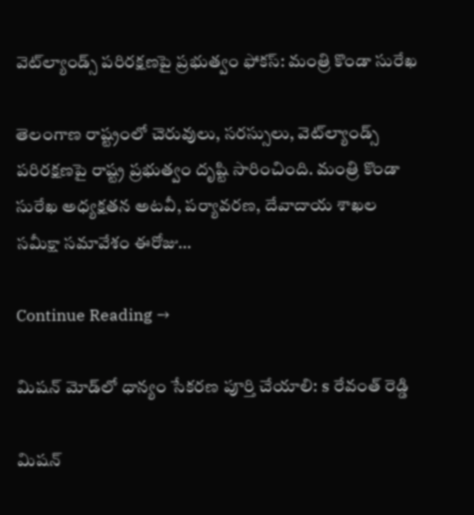వెట్‌ల్యాండ్స్ పరిరక్షణపై ప్రభుత్వం ఫోకస్: మంత్రి కొండా సురేఖ

తెలంగాణ రాష్ట్రంలో చెరువులు, సరస్సులు, వెట్‌ల్యాండ్స్ పరిరక్షణపై రాష్ట్ర ప్రభుత్వం దృష్టి సారించింది. మంత్రి కొండా సురేఖ అధ్యక్షతన అటవీ, పర్యావరణ, దేవాదాయ శాఖల సమీక్షా సమావేశం ఈరోజు…

Continue Reading →

మిషన్ మోడ్‌లో ధాన్యం సేకరణ పూర్తి చేయాలి: s రేవంత్ రెడ్డి

మిషన్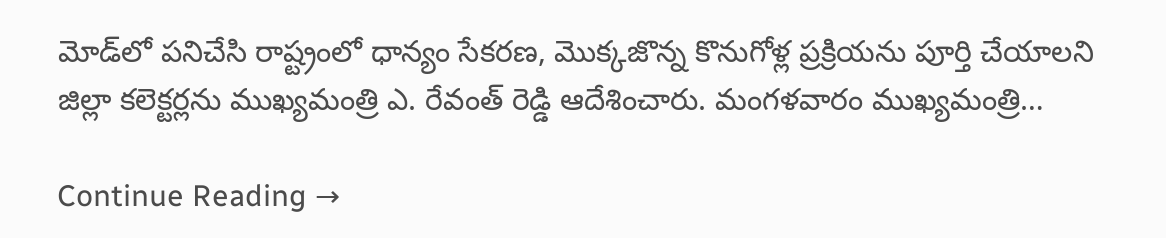మోడ్‌లో పనిచేసి రాష్ట్రంలో ధాన్యం సేకరణ, మొక్కజొన్న కొనుగోళ్ల ప్రక్రియను పూర్తి చేయాలని జిల్లా కలెక్టర్లను ముఖ్యమంత్రి ఎ. రేవంత్ రెడ్డి ఆదేశించారు. మంగళవారం ముఖ్యమంత్రి…

Continue Reading →